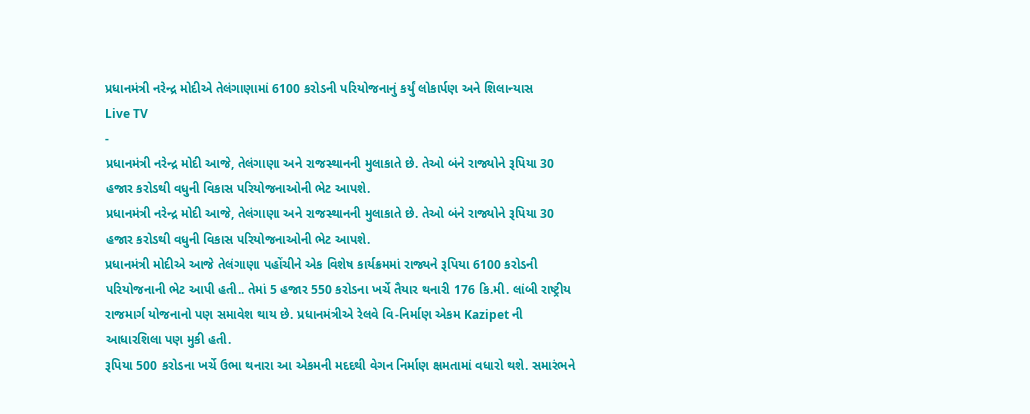પ્રધાનમંત્રી નરેન્દ્ર મોદીએ તેલંગાણામાં 6100 કરોડની પરિયોજનાનું કર્યું લોકાર્પણ અને શિલાન્યાસ
Live TV
-
પ્રધાનમંત્રી નરેન્દ્ર મોદી આજે, તેલંગાણા અને રાજસ્થાનની મુલાકાતે છે. તેઓ બંને રાજ્યોને રૂપિયા 30 હજાર કરોડથી વધુની વિકાસ પરિયોજનાઓની ભેટ આપશે.
પ્રધાનમંત્રી નરેન્દ્ર મોદી આજે, તેલંગાણા અને રાજસ્થાનની મુલાકાતે છે. તેઓ બંને રાજ્યોને રૂપિયા 30 હજાર કરોડથી વધુની વિકાસ પરિયોજનાઓની ભેટ આપશે.
પ્રધાનમંત્રી મોદીએ આજે તેલંગાણા પહોંચીને એક વિશેષ કાર્યક્રમમાં રાજ્યને રૂપિયા 6100 કરોડની પરિયોજનાની ભેટ આપી હતી.. તેમાં 5 હજાર 550 કરોડના ખર્ચે તૈયાર થનારી 176 કિ.મી. લાંબી રાષ્ટ્રીય રાજમાર્ગ યોજનાનો પણ સમાવેશ થાય છે. પ્રધાનમંત્રીએ રેલવે વિ-નિર્માણ એકમ Kazipet ની આધારશિલા પણ મુકી હતી.
રૂપિયા 500 કરોડના ખર્ચે ઉભા થનારા આ એકમની મદદથી વેગન નિર્માણ ક્ષમતામાં વધારો થશે. સમારંભને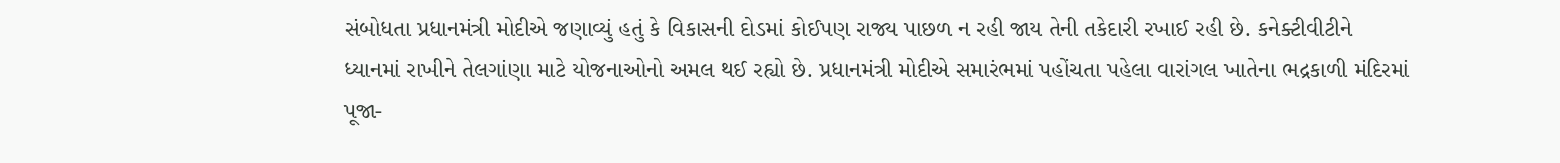સંબોધતા પ્રધાનમંત્રી મોદીએ જણાવ્યું હતું કે વિકાસની દોડમાં કોઈપણ રાજ્ય પાછળ ન રહી જાય તેની તકેદારી રખાઈ રહી છે. કનેક્ટીવીટીને ધ્યાનમાં રાખીને તેલગાંણા માટે યોજનાઓનો અમલ થઈ રહ્યો છે. પ્રધાનમંત્રી મોદીએ સમારંભમાં પહોંચતા પહેલા વારાંગલ ખાતેના ભદ્રકાળી મંદિરમાં પૂજા-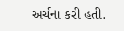અર્ચના કરી હતી.